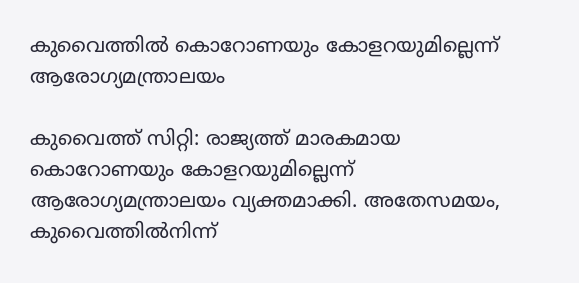കുവൈത്തിൽ കൊറോണയും കോളറയുമില്ലെന്ന് ആരോഗ്യമന്ത്രാലയം

കുവൈത്ത് സിറ്റി: രാജ്യത്ത് മാരകമായ കൊറോണയും കോളറയുമില്ലെന്ന് ആരോഗ്യമന്ത്രാലയം വ്യക്തമാക്കി. അതേസമയം, കുവൈത്തിൽനിന്ന്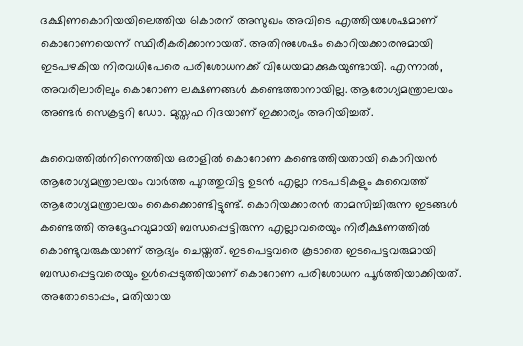ദക്ഷിണകൊറിയയിലെത്തിയ 61കാരന് അസുഖം അവിടെ എത്തിയശേഷമാണ് കൊറോണയെന്ന് സ്ഥിരീകരിക്കാനായത്. അതിനുശേഷം കൊറിയക്കാരനുമായി ഇടപഴകിയ നിരവധിപേരെ പരിശോധനക്ക് വിധേയമാക്കുകയുണ്ടായി. എന്നാൽ, അവരിലാരിലും കൊറോണ ലക്ഷണങ്ങൾ കണ്ടെത്താനായില്ല. ആരോഗ്യമന്ത്രാലയം അണ്ടർ സെക്രട്ടറി ഡോ. മുസ്തഫ റിദയാണ് ഇക്കാര്യം അറിയിച്ചത്.

കുവൈത്തിൽനിന്നെത്തിയ ഒരാളിൽ കൊറോണ കണ്ടെത്തിയതായി കൊറിയൻ ആരോഗ്യമന്ത്രാലയം വാർത്ത പുറത്തുവിട്ട ഉടൻ എല്ലാ നടപടികളും കുവൈത്ത് ആരോഗ്യമന്ത്രാലയം കൈക്കൊണ്ടിട്ടുണ്ട്. കൊറിയക്കാരൻ താമസിച്ചിരുന്ന ഇടങ്ങൾ കണ്ടെത്തി അദ്ദേഹവുമായി ബന്ധപ്പെട്ടിരുന്ന എല്ലാവരെയും നിരീക്ഷണത്തിൽ കൊണ്ടുവരുകയാണ് ആദ്യം ചെയ്തത്. ഇടപെട്ടവരെ കൂടാതെ ഇടപെട്ടവരുമായി ബന്ധപ്പെട്ടവരെയും ഉൾപ്പെടുത്തിയാണ് കൊറോണ പരിശോധന പൂർത്തിയാക്കിയത്. അതോടൊപ്പം, മതിയായ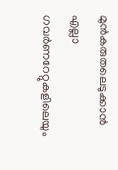മുൻകരുതലെടുക്കാൻ എല്ലാ ഗവർണറേറ്റുകളിലെയും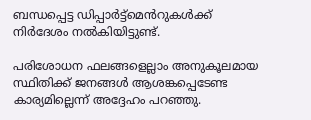ബന്ധപ്പെട്ട ഡിപ്പാർട്ട്മെൻറുകൾക്ക് നിർദേശം നൽകിയിട്ടുണ്ട്.

പരിശോധന ഫലങ്ങളെല്ലാം അനുകൂലമായ സ്ഥിതിക്ക് ജനങ്ങൾ ആശങ്കപ്പെടേണ്ട കാര്യമില്ലെന്ന് അദ്ദേഹം പറഞ്ഞു.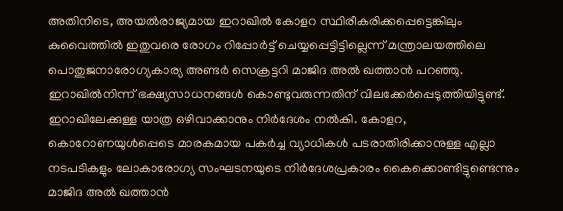അതിനിടെ, അയൽരാജ്യമായ ഇറാഖിൽ കോളറ സ്ഥിരീകരിക്കപ്പെട്ടെങ്കിലും കുവൈത്തിൽ ഇതുവരെ രോഗം റിപ്പോർട്ട് ചെയ്യപ്പെട്ടിട്ടില്ലെന്ന് മന്ത്രാലയത്തിലെ പൊതുജനാരോഗ്യകാര്യ അണ്ടർ സെക്രട്ടറി മാജിദ അൽ ഖത്താൻ പറഞ്ഞു. ഇറാഖിൽനിന്ന് ഭക്ഷ്യസാധനങ്ങൾ കൊണ്ടുവരുന്നതിന് വിലക്കേർപ്പെടുത്തിയിട്ടുണ്ട്. ഇറാഖിലേക്കുള്ള യാത്ര ഒഴിവാക്കാനും നിർദേശം നൽകി. കോളറ, കൊറോണയുൾപ്പെടെ മാരകമായ പകർച്ച വ്യാധികൾ പടരാതിരിക്കാനുള്ള എല്ലാ നടപടികളും ലോകാരോഗ്യ സംഘടനയുടെ നിർദേശപ്രകാരം കൈക്കൊണ്ടിട്ടുണ്ടെന്നും മാജിദ അൽ ഖത്താൻ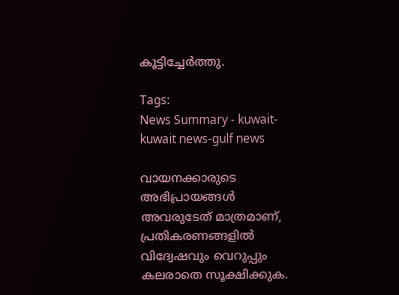കൂട്ടിച്ചേർത്തു.

Tags:
News Summary - kuwait-kuwait news-gulf news

വായനക്കാരുടെ അഭിപ്രായങ്ങള്‍ അവരുടേത് മാത്രമാണ്, പ്രതികരണങ്ങളിൽ വിദ്വേഷവും വെറുപ്പും കലരാതെ സൂക്ഷിക്കുക.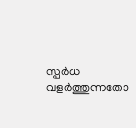സ്പർധ വളർത്തുന്നതോ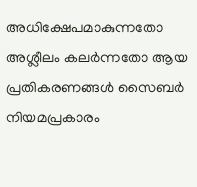അധിക്ഷേപമാകുന്നതോ അശ്ലീലം കലർന്നതോ ആയ പ്രതികരണങ്ങൾ സൈബർ നിയമപ്രകാരം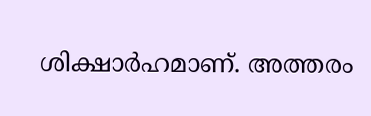ശിക്ഷാർഹമാണ്. അത്തരം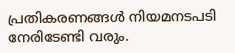പ്രതികരണങ്ങൾ നിയമനടപടി നേരിടേണ്ടി വരും.